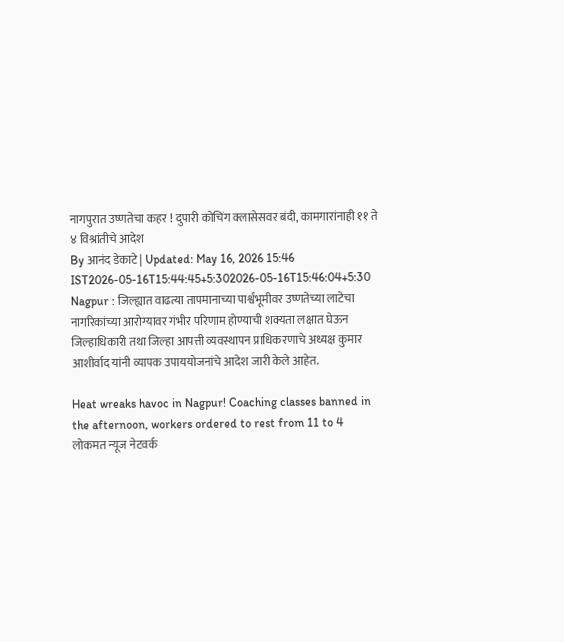नागपुरात उष्णतेचा कहर ! दुपारी कोचिंग क्लासेसवर बंदी, कामगारांनाही ११ ते ४ विश्रांतीचे आदेश
By आनंद डेकाटे | Updated: May 16, 2026 15:46 IST2026-05-16T15:44:45+5:302026-05-16T15:46:04+5:30
Nagpur : जिल्ह्यात वाढत्या तापमानाच्या पार्श्वभूमीवर उष्णतेच्या लाटेचा नागरिकांच्या आरोग्यावर गंभीर परिणाम होण्याची शक्यता लक्षात घेऊन जिल्हाधिकारी तथा जिल्हा आपत्ती व्यवस्थापन प्राधिकरणाचे अध्यक्ष कुमार आशीर्वाद यांनी व्यापक उपाययोजनांचे आदेश जारी केले आहेत.

Heat wreaks havoc in Nagpur! Coaching classes banned in the afternoon, workers ordered to rest from 11 to 4
लोकमत न्यूज नेटवर्क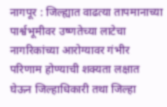नागपूर : जिल्ह्यात वाढत्या तापमानाच्या पार्श्वभूमीवर उष्णतेच्या लाटेचा नागरिकांच्या आरोग्यावर गंभीर परिणाम होण्याची शक्यता लक्षात घेऊन जिल्हाधिकारी तथा जिल्हा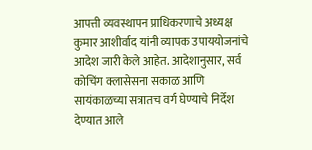आपत्ती व्यवस्थापन प्राधिकरणाचे अध्यक्ष कुमार आशीर्वाद यांनी व्यापक उपाययोजनांचे आदेश जारी केले आहेत. आदेशानुसार, सर्व कोचिंग क्लासेसना सकाळ आणि सायंकाळच्या सत्रातच वर्ग घेण्याचे निर्देश देण्यात आले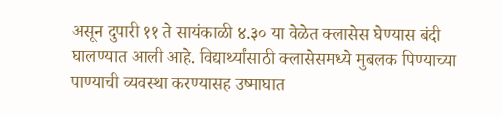असून दुपारी ११ ते सायंकाळी ४.३० या वेळेत क्लासेस घेण्यास बंदी घालण्यात आली आहे. विद्यार्थ्यांसाठी क्लासेसमध्ये मुबलक पिण्याच्या पाण्याची व्यवस्था करण्यासह उष्माघात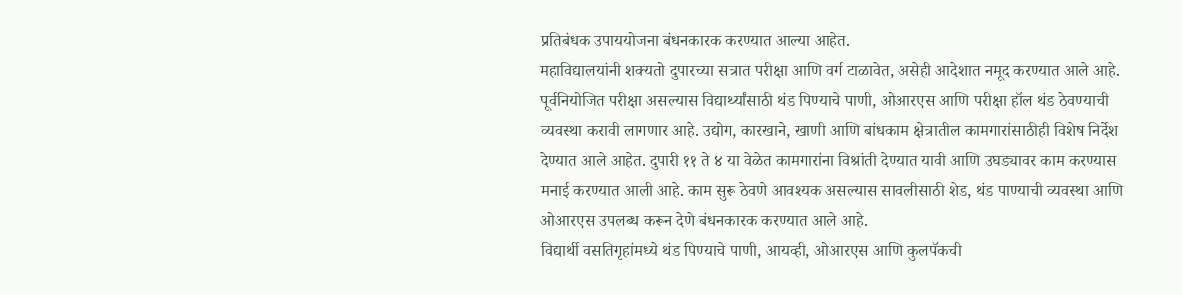प्रतिबंधक उपाययोजना बंधनकारक करण्यात आल्या आहेत.
महाविद्यालयांनी शक्यतो दुपारच्या सत्रात परीक्षा आणि वर्ग टाळावेत, असेही आदेशात नमूद करण्यात आले आहे. पूर्वनियोजित परीक्षा असल्यास विद्यार्थ्यांसाठी थंड पिण्याचे पाणी, ओआरएस आणि परीक्षा हॉल थंड ठेवण्याची व्यवस्था करावी लागणार आहे. उद्योग, कारखाने, खाणी आणि बांधकाम क्षेत्रातील कामगारांसाठीही विशेष निर्देश देण्यात आले आहेत. दुपारी ११ ते ४ या वेळेत कामगारांना विश्रांती देण्यात यावी आणि उघड्यावर काम करण्यास मनाई करण्यात आली आहे. काम सुरू ठेवणे आवश्यक असल्यास सावलीसाठी शेड, थंड पाण्याची व्यवस्था आणि ओआरएस उपलब्ध करून देणे बंधनकारक करण्यात आले आहे.
विद्यार्थी वसतिगृहांमध्ये थंड पिण्याचे पाणी, आयव्ही, ओआरएस आणि कुलपॅकची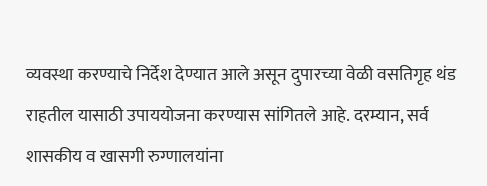व्यवस्था करण्याचे निर्देश देण्यात आले असून दुपारच्या वेळी वसतिगृह थंड राहतील यासाठी उपाययोजना करण्यास सांगितले आहे. दरम्यान, सर्व शासकीय व खासगी रुग्णालयांना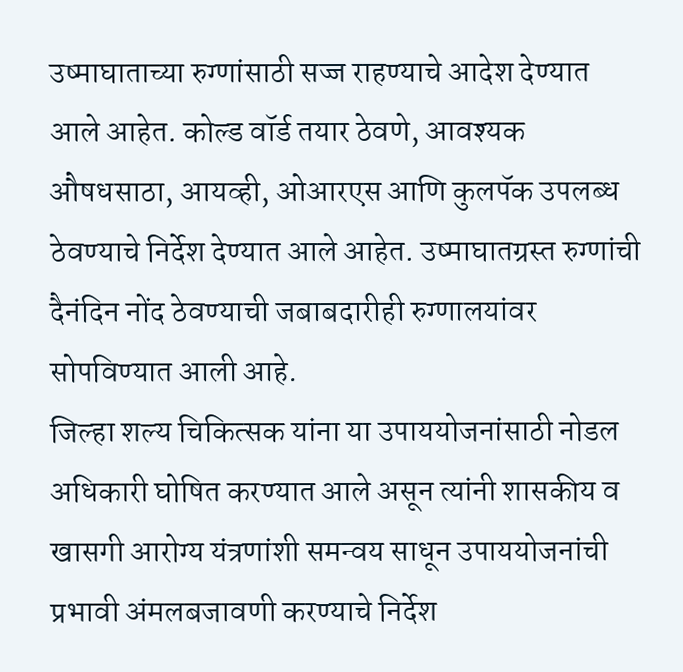उष्माघाताच्या रुग्णांसाठी सज्ज राहण्याचे आदेश देण्यात आले आहेत. कोल्ड वॉर्ड तयार ठेवणे, आवश्यक औषधसाठा, आयव्ही, ओआरएस आणि कुलपॅक उपलब्ध ठेवण्याचे निर्देश देण्यात आले आहेत. उष्माघातग्रस्त रुग्णांची दैनंदिन नोंद ठेवण्याची जबाबदारीही रुग्णालयांवर सोपविण्यात आली आहे.
जिल्हा शल्य चिकित्सक यांना या उपाययोजनांसाठी नोडल अधिकारी घोषित करण्यात आले असून त्यांनी शासकीय व खासगी आरोग्य यंत्रणांशी समन्वय साधून उपाययोजनांची प्रभावी अंमलबजावणी करण्याचे निर्देश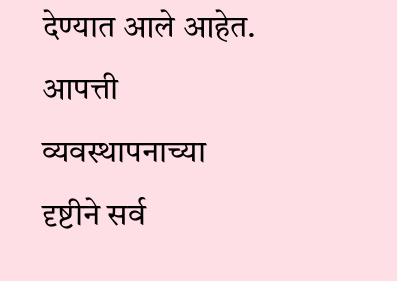देण्यात आले आहेत. आपत्ती व्यवस्थापनाच्या दृष्टीने सर्व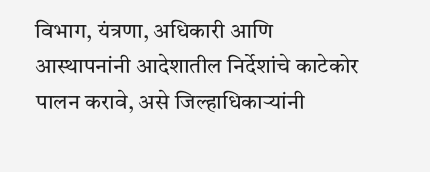विभाग, यंत्रणा, अधिकारी आणि आस्थापनांनी आदेशातील निर्देशांचे काटेकोर पालन करावे, असे जिल्हाधिकाऱ्यांनी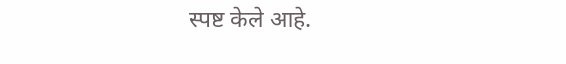स्पष्ट केले आहे.